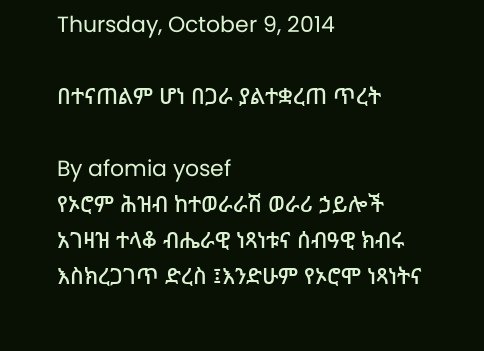Thursday, October 9, 2014

በተናጠልም ሆነ በጋራ ያልተቋረጠ ጥረት

By afomia yosef
የኦሮም ሕዝብ ከተወራራሽ ወራሪ ኃይሎች አገዛዝ ተላቆ ብሔራዊ ነጻነቱና ሰብዓዊ ክብሩ እስክረጋገጥ ድረስ ፤እንድሁም የኦሮሞ ነጻነትና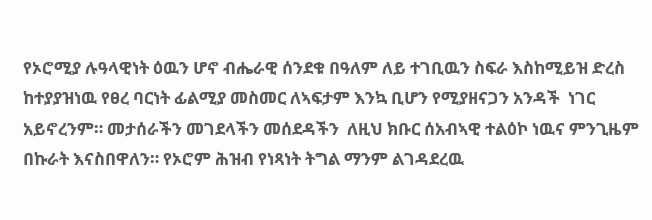የኦሮሚያ ሉዓላዊነት ዕዉን ሆኖ ብሔራዊ ሰንደቁ በዓለም ለይ ተገቢዉን ስፍራ እስከሚይዝ ድረስ ከተያያዝነዉ የፀረ ባርነት ፊልሚያ መስመር ለኣፍታም እንኳ ቢሆን የሚያዘናጋን አንዳች  ነገር  አይኖረንም። መታሰራችን መገደላችን መሰደዳችን  ለዚህ ክቡር ሰአብኣዊ ተልዕኮ ነዉና ምንጊዜም በኩራት እናስበዋለን። የኦሮም ሕዝብ የነጻነት ትግል ማንም ልገዳደረዉ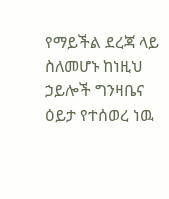የማይችል ደረጃ ላይ ስለመሆኑ ከነዚህ ኃይሎች ግንዛቤና ዕይታ የተሰወረ ነዉ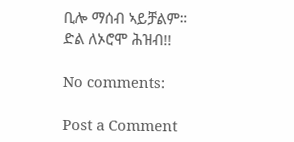ቢሎ ማሰብ ኣይቻልም።
ድል ለኦሮሞ ሕዝብ!!

No comments:

Post a Comment